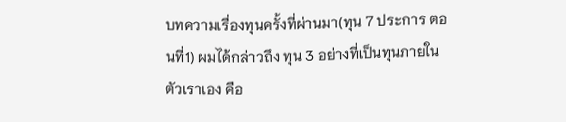บทความเรื่องทุนครั้งที่ผ่านมา(ทุน 7 ประการ ตอนที่1) ผมได้กล่าวถึง ทุน 3 อย่างที่เป็นทุนภายในตัวเราเอง คือ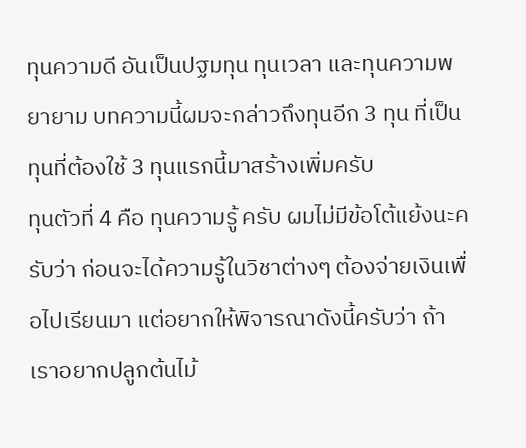ทุนความดี อันเป็นปฐมทุน ทุนเวลา และทุนความพยายาม บทความนี้ผมจะกล่าวถึงทุนอีก 3 ทุน ที่เป็นทุนที่ต้องใช้ 3 ทุนแรกนี้มาสร้างเพิ่มครับ
ทุนตัวที่ 4 คือ ทุนความรู้ ครับ ผมไม่มีข้อโต้แย้งนะครับว่า ก่อนจะได้ความรู้ในวิชาต่างๆ ต้องจ่ายเงินเพื่อไปเรียนมา แต่อยากให้พิจารณาดังนี้ครับว่า ถ้าเราอยากปลูกต้นไม้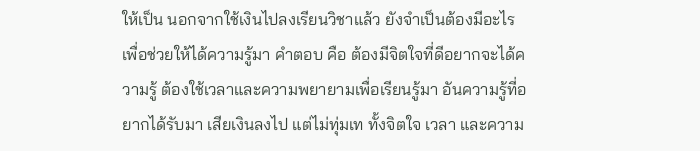ให้เป็น นอกจากใช้เงินไปลงเรียนวิชาแล้ว ยังจำเป็นต้องมีอะไรเพื่อช่วยให้ได้ความรู้มา คำตอบ คือ ต้องมีจิตใจที่ดีอยากจะได้ความรู้ ต้องใช้เวลาและความพยายามเพื่อเรียนรู้มา อันความรู้ที่อยากได้รับมา เสียเงินลงไป แต่ไม่ทุ่มเท ทั้งจิตใจ เวลา และความ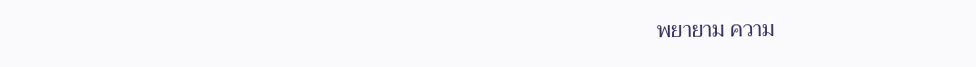พยายาม ความ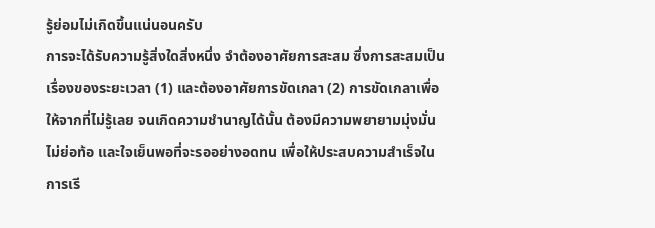รู้ย่อมไม่เกิดขึ้นแน่นอนครับ
การจะได้รับความรู้สิ่งใดสิ่งหนึ่ง จำต้องอาศัยการสะสม ซึ่งการสะสมเป็นเรื่องของระยะเวลา (1) และต้องอาศัยการขัดเกลา (2) การขัดเกลาเพื่อให้จากที่ไม่รู้เลย จนเกิดความชำนาญได้นั้น ต้องมีความพยายามมุ่งมั่นไม่ย่อท้อ และใจเย็นพอที่จะรออย่างอดทน เพื่อให้ประสบความสำเร็จในการเรี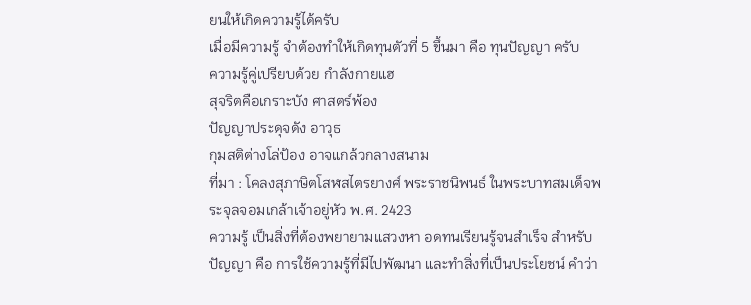ยนให้เกิดความรู้ได้ครับ
เมื่อมีความรู้ จำต้องทำให้เกิดทุนตัวที่ 5 ขึ้นมา คือ ทุนปัญญา ครับ
ความรู้คู่เปรียบด้วย กำลังกายแฮ
สุจริตคือเกราะบัง ศาสตร์พ้อง
ปัญญาประดุจดัง อาวุธ
กุมสติต่างโล่ป้อง อาจแกล้วกลางสนาม
ที่มา : โคลงสุภาษิตโสฬสไตรยางศ์ พระราชนิพนธ์ ในพระบาทสมเด็จพระจุลจอมเกล้าเจ้าอยู่หัว พ.ศ. 2423
ความรู้ เป็นสิ่งที่ต้องพยายามแสวงหา อดทนเรียนรู้จนสำเร็จ สำหรับปัญญา คือ การใช้ความรู้ที่มีไปพัฒนา และทำสิ่งที่เป็นประโยชน์ คำว่า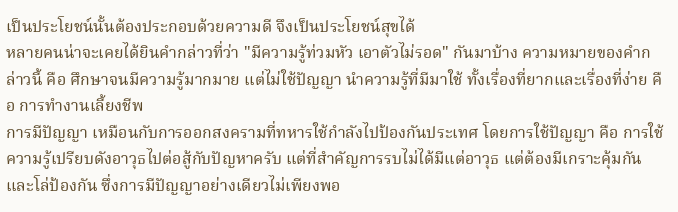เป็นประโยชน์นั้นต้องประกอบด้วยความดี จึงเป็นประโยชน์สุขได้
หลายคนน่าจะเคยได้ยินคำกล่าวที่ว่า "มีความรู้ท่วมหัว เอาตัวไม่รอด" กันมาบ้าง ความหมายของคำกล่าวนี้ คือ ศึกษาจนมีความรู้มากมาย แต่ไม่ใช้ปัญญา นำความรู้ที่มีมาใช้ ทั้งเรื่องที่ยากและเรื่องที่ง่าย คือ การทำงานเลี้ยงชีพ
การมีปัญญา เหมือนกับการออกสงครามที่ทหารใช้กำลังไปป้องกันประเทศ โดยการใช้ปัญญา คือ การใช้ความรู้เปรียบดังอาวุธไปต่อสู้กับปัญหาครับ แต่ที่สำคัญการรบไม่ได้มีแต่อาวุธ แต่ต้องมีเกราะคุ้มกันและโล่ป้องกัน ซึ่งการมีปัญญาอย่างเดียวไม่เพียงพอ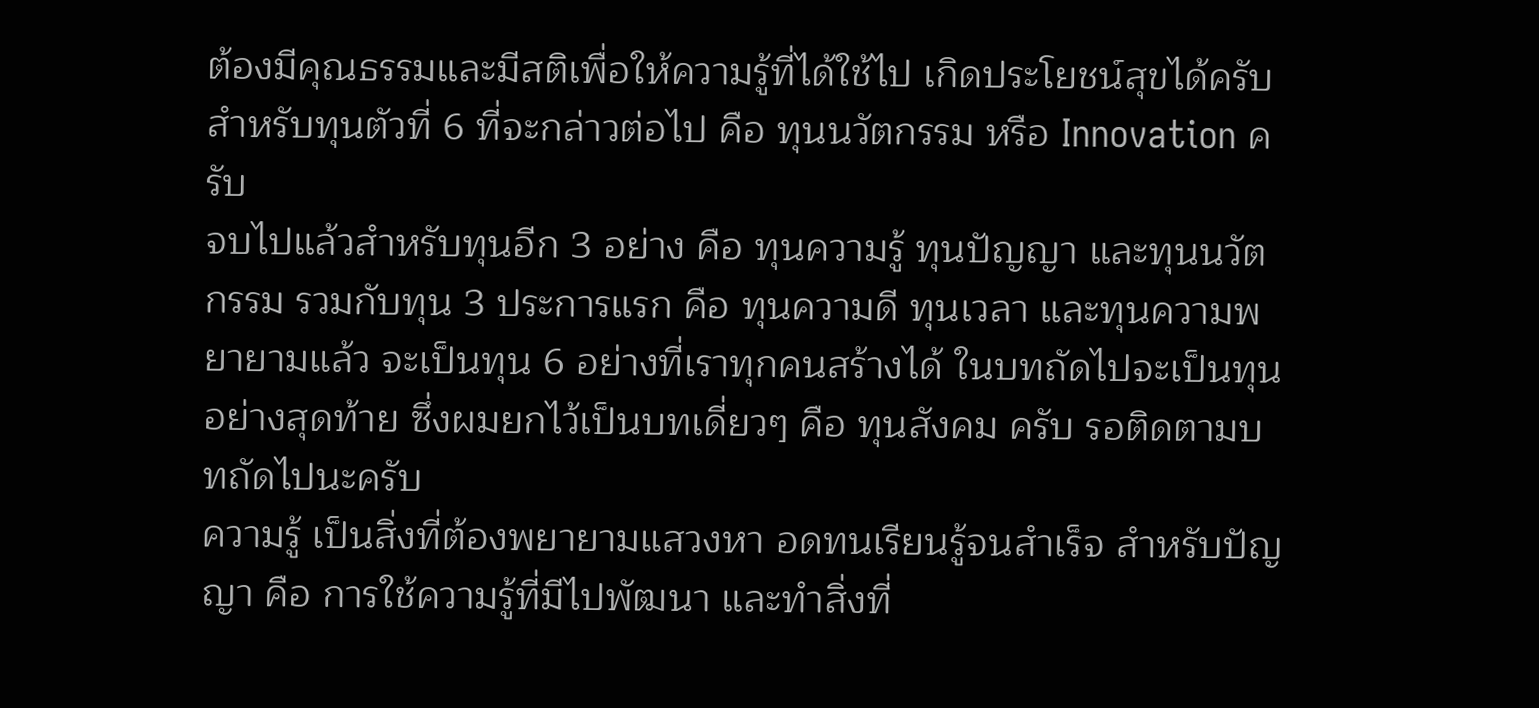ต้องมีคุณธรรมและมีสติเพื่อให้ความรู้ที่ได้ใช้ไป เกิดประโยชน์สุขได้ครับ
สำหรับทุนตัวที่ 6 ที่จะกล่าวต่อไป คือ ทุนนวัตกรรม หรือ Innovation ครับ
จบไปแล้วสำหรับทุนอีก 3 อย่าง คือ ทุนความรู้ ทุนปัญญา และทุนนวัตกรรม รวมกับทุน 3 ประการแรก คือ ทุนความดี ทุนเวลา และทุนความพยายามแล้ว จะเป็นทุน 6 อย่างที่เราทุกคนสร้างได้ ในบทถัดไปจะเป็นทุนอย่างสุดท้าย ซึ่งผมยกไว้เป็นบทเดี่ยวๆ คือ ทุนสังคม ครับ รอติดตามบทถัดไปนะครับ
ความรู้ เป็นสิ่งที่ต้องพยายามแสวงหา อดทนเรียนรู้จนสำเร็จ สำหรับปัญญา คือ การใช้ความรู้ที่มีไปพัฒนา และทำสิ่งที่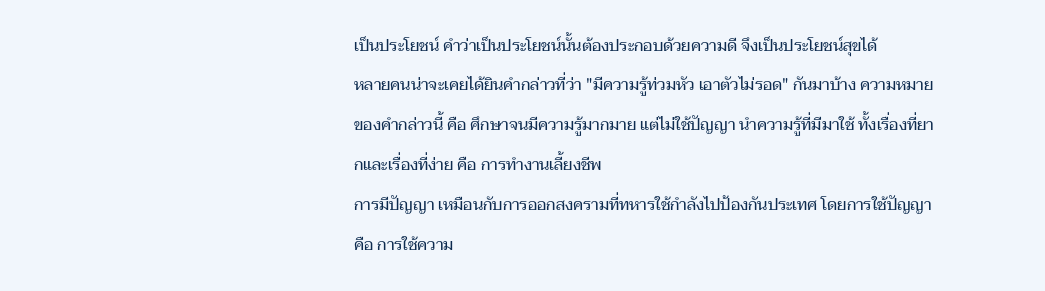เป็นประโยชน์ คำว่าเป็นประโยชน์นั้นต้องประกอบด้วยความดี จึงเป็นประโยชน์สุขได้
หลายคนน่าจะเคยได้ยินคำกล่าวที่ว่า "มีความรู้ท่วมหัว เอาตัวไม่รอด" กันมาบ้าง ความหมายของคำกล่าวนี้ คือ ศึกษาจนมีความรู้มากมาย แต่ไม่ใช้ปัญญา นำความรู้ที่มีมาใช้ ทั้งเรื่องที่ยากและเรื่องที่ง่าย คือ การทำงานเลี้ยงชีพ
การมีปัญญา เหมือนกับการออกสงครามที่ทหารใช้กำลังไปป้องกันประเทศ โดยการใช้ปัญญา คือ การใช้ความ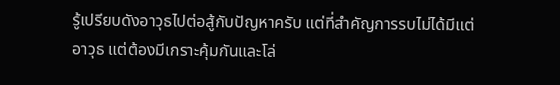รู้เปรียบดังอาวุธไปต่อสู้กับปัญหาครับ แต่ที่สำคัญการรบไม่ได้มีแต่อาวุธ แต่ต้องมีเกราะคุ้มกันและโล่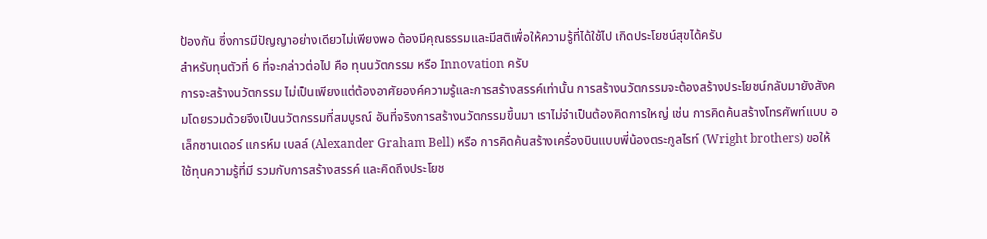ป้องกัน ซึ่งการมีปัญญาอย่างเดียวไม่เพียงพอ ต้องมีคุณธรรมและมีสติเพื่อให้ความรู้ที่ได้ใช้ไป เกิดประโยชน์สุขได้ครับ
สำหรับทุนตัวที่ 6 ที่จะกล่าวต่อไป คือ ทุนนวัตกรรม หรือ Innovation ครับ
การจะสร้างนวัตกรรม ไม่เป็นเพียงแต่ต้องอาศัยองค์ความรู้และการสร้างสรรค์เท่านั้น การสร้างนวัตกรรมจะต้องสร้างประโยชน์กลับมายังสังคมโดยรวมด้วยจึงเป็นนวัตกรรมที่สมบูรณ์ อันที่จริงการสร้างนวัตกรรมขึ้นมา เราไม่จำเป็นต้องคิดการใหญ่ เช่น การคิดค้นสร้างโทรศัพท์แบบ อเล็กซานเดอร์ แกรห์ม เบลล์ (Alexander Graham Bell) หรือ การคิดค้นสร้างเครื่องบินแบบพี่น้องตระกูลไรท์ (Wright brothers) ขอให้ใช้ทุนความรู้ที่มี รวมกับการสร้างสรรค์ และคิดถึงประโยช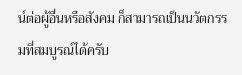น์ต่อผู้อื่นหรือสังคม ก็สามารถเป็นนวัตกรรมที่สมบูรณ์ได้ครับ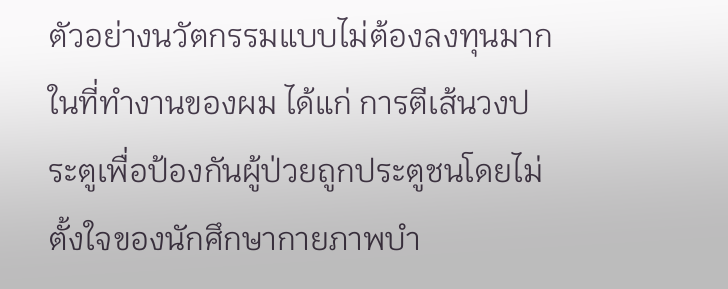ตัวอย่างนวัตกรรมแบบไม่ต้องลงทุนมากในที่ทำงานของผม ได้แก่ การตีเส้นวงประตูเพื่อป้องกันผู้ป่วยถูกประตูชนโดยไม่ตั้งใจของนักศึกษากายภาพบำ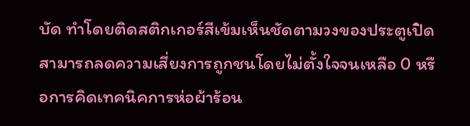บัด ทำโดยติดสติกเกอร์สีเข้มเห็นชัดตามวงของประตูเปิด สามารถลดความเสี่ยงการถูกชนโดยไม่ตั้งใจจนเหลือ 0 หรือการคิดเทคนิคการห่อผ้าร้อน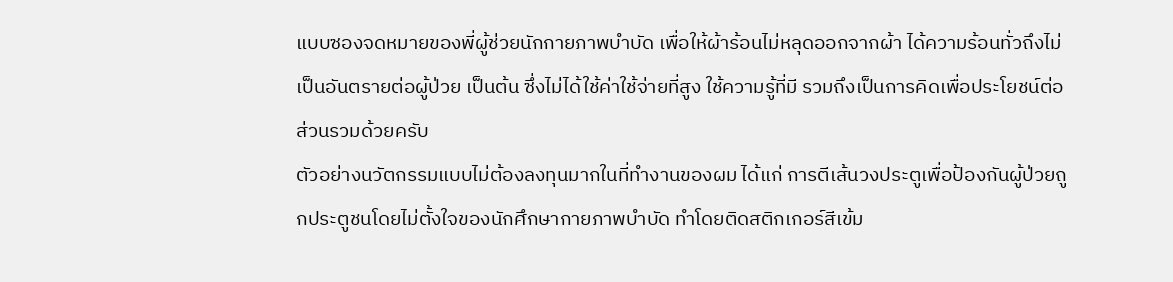แบบซองจดหมายของพี่ผู้ช่วยนักกายภาพบำบัด เพื่อให้ผ้าร้อนไม่หลุดออกจากผ้า ได้ความร้อนทั่วถึงไม่เป็นอันตรายต่อผู้ป่วย เป็นต้น ซึ่งไม่ได้ใช้ค่าใช้จ่ายที่สูง ใช้ความรู้ที่มี รวมถึงเป็นการคิดเพื่อประโยชน์ต่อส่วนรวมด้วยครับ
ตัวอย่างนวัตกรรมแบบไม่ต้องลงทุนมากในที่ทำงานของผม ได้แก่ การตีเส้นวงประตูเพื่อป้องกันผู้ป่วยถูกประตูชนโดยไม่ตั้งใจของนักศึกษากายภาพบำบัด ทำโดยติดสติกเกอร์สีเข้ม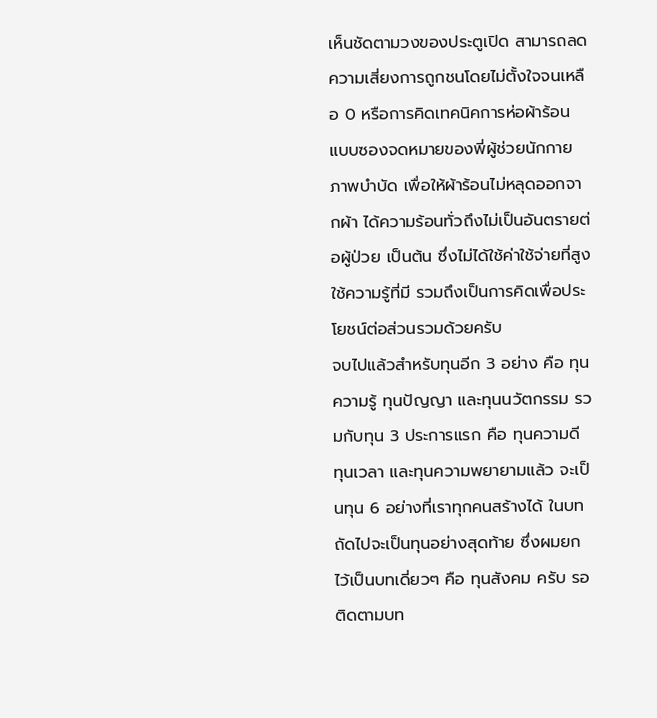เห็นชัดตามวงของประตูเปิด สามารถลดความเสี่ยงการถูกชนโดยไม่ตั้งใจจนเหลือ 0 หรือการคิดเทคนิคการห่อผ้าร้อนแบบซองจดหมายของพี่ผู้ช่วยนักกายภาพบำบัด เพื่อให้ผ้าร้อนไม่หลุดออกจากผ้า ได้ความร้อนทั่วถึงไม่เป็นอันตรายต่อผู้ป่วย เป็นต้น ซึ่งไม่ได้ใช้ค่าใช้จ่ายที่สูง ใช้ความรู้ที่มี รวมถึงเป็นการคิดเพื่อประโยชน์ต่อส่วนรวมด้วยครับ
จบไปแล้วสำหรับทุนอีก 3 อย่าง คือ ทุนความรู้ ทุนปัญญา และทุนนวัตกรรม รวมกับทุน 3 ประการแรก คือ ทุนความดี ทุนเวลา และทุนความพยายามแล้ว จะเป็นทุน 6 อย่างที่เราทุกคนสร้างได้ ในบทถัดไปจะเป็นทุนอย่างสุดท้าย ซึ่งผมยกไว้เป็นบทเดี่ยวๆ คือ ทุนสังคม ครับ รอติดตามบท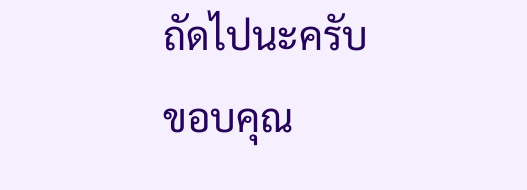ถัดไปนะครับ
ขอบคุณ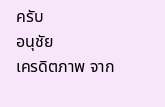ครับ
อนุชัย
เครดิตภาพ จาก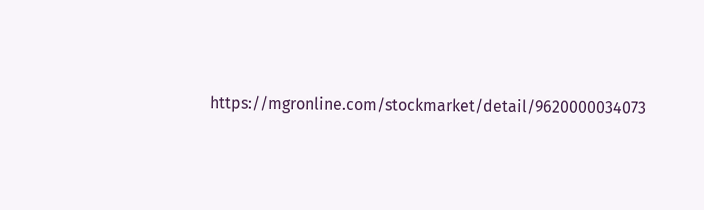https://mgronline.com/stockmarket/detail/9620000034073